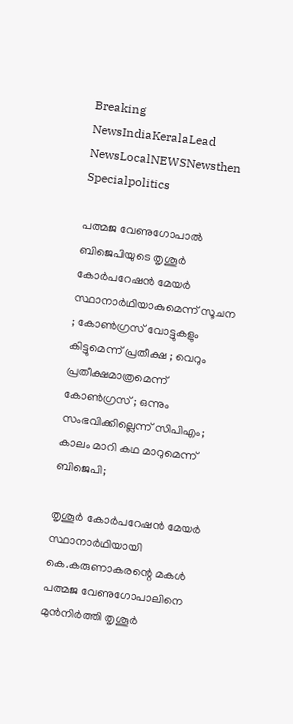Breaking NewsIndiaKeralaLead NewsLocalNEWSNewsthen Specialpolitics

പത്മജ വേണുഗോപാല്‍ ബിജെപിയുടെ തൃശൂര്‍ കോര്‍പറേഷന്‍ മേയര്‍ സ്ഥാനാര്‍ഥിയാകുമെന്ന് സൂചന ; കോണ്‍ഗ്രസ് വോട്ടുകളും കിട്ടുമെന്ന് പ്രതീക്ഷ ; വെറും പ്രതീക്ഷമാത്രമെന്ന് കോണ്‍ഗ്രസ് ; ഒന്നും സംഭവിക്കില്ലെന്ന് സിപിഎം; കാലം മാറി കഥ മാറുമെന്ന് ബിജെപി;

തൃശൂര്‍ കോര്‍പറേഷന്‍ മേയര്‍ സ്ഥാനാര്‍ഥിയായി കെ.കരുണാകരന്റെ മകള്‍ പത്മജ വേണുഗോപാലിനെ മുന്‍നിര്‍ത്തി തൃശൂര്‍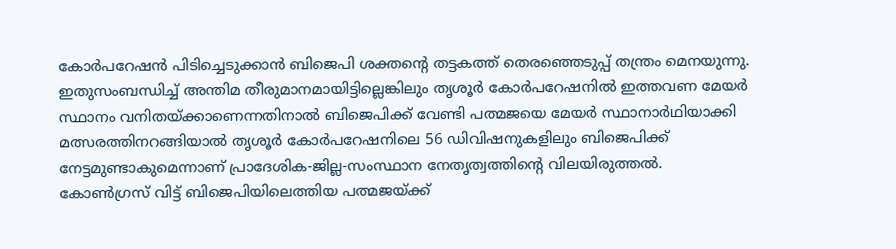കോര്‍പറേഷന്‍ പിടിച്ചെടുക്കാന്‍ ബിജെപി ശക്തന്റെ തട്ടകത്ത് തെരഞ്ഞെടുപ്പ് തന്ത്രം മെനയുന്നു. ഇതുസംബന്ധിച്ച് അന്തിമ തീരുമാനമായിട്ടില്ലെങ്കിലും തൃശൂര്‍ കോര്‍പറേഷനില്‍ ഇത്തവണ മേയര്‍ സ്ഥാനം വനിതയ്ക്കാണെന്നതിനാല്‍ ബിജെപിക്ക് വേണ്ടി പത്മജയെ മേയര്‍ സ്ഥാനാര്‍ഥിയാക്കി മത്സരത്തിനറങ്ങിയാല്‍ തൃശൂര്‍ കോര്‍പറേഷനിലെ 56 ഡിവിഷനുകളിലും ബിജെപിക്ക് നേട്ടമുണ്ടാകുമെന്നാണ് പ്രാദേശിക-ജില്ല-സംസ്ഥാന നേതൃത്വത്തിന്റെ വിലയിരുത്തല്‍.
കോണ്‍ഗ്രസ് വിട്ട് ബിജെപിയിലെത്തിയ പത്മജയ്ക്ക്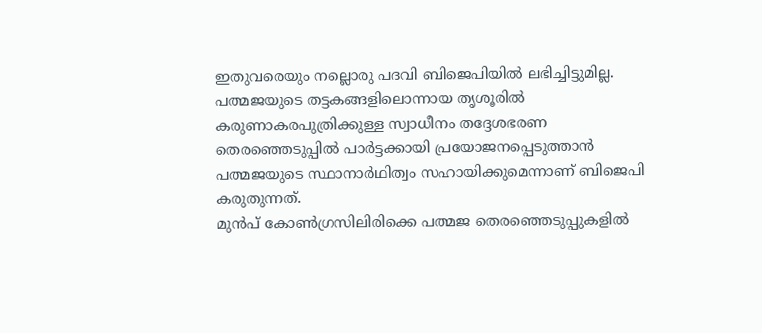ഇതുവരെയും നല്ലൊരു പദവി ബിജെപിയില്‍ ലഭിച്ചിട്ടുമില്ല. പത്മജയുടെ തട്ടകങ്ങളിലൊന്നായ തൃശൂരില്‍ കരുണാകരപുത്രിക്കുള്ള സ്വാധീനം തദ്ദേശഭരണ തെരഞ്ഞെടുപ്പില്‍ പാര്‍ട്ടക്കായി പ്രയോജനപ്പെടുത്താന്‍ പത്മജയുടെ സ്ഥാനാര്‍ഥിത്വം സഹായിക്കുമെന്നാണ് ബിജെപി കരുതുന്നത്.
മുന്‍പ് കോണ്‍ഗ്രസിലിരിക്കെ പത്മജ തെരഞ്ഞെടുപ്പുകളില്‍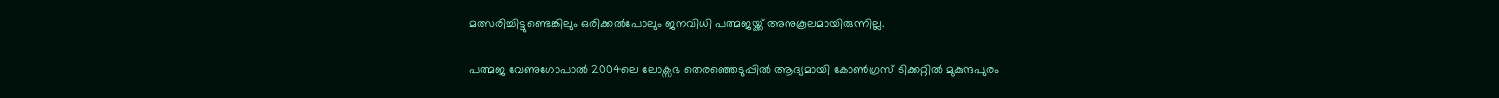മത്സരിച്ചിട്ടുണ്ടെങ്കിലും ഒരിക്കല്‍പോലും ജനവിധി പത്മജയ്ക്ക് അനുകൂലമായിരുന്നില്ല.

പത്മജ വേണുഗോപാല്‍ 2004ലെ ലോക്സഭ തെരഞ്ഞെടുപ്പില്‍ ആദ്യമായി കോണ്‍ഗ്രസ് ടിക്കറ്റില്‍ മുകുന്ദപുരം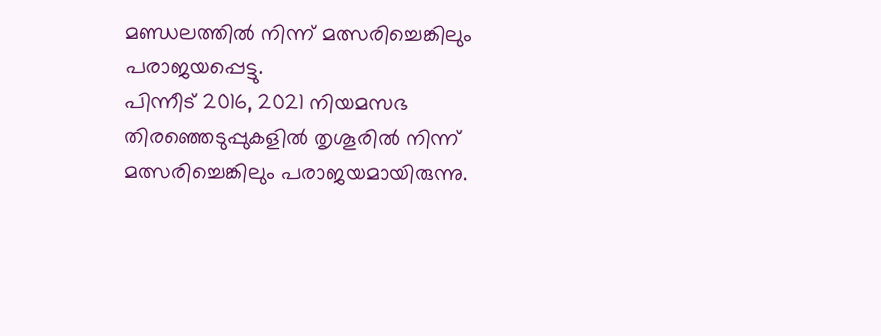മണ്ഡലത്തില്‍ നിന്ന് മത്സരിച്ചെങ്കിലും പരാജയപ്പെട്ടു.
പിന്നീട് 2016, 2021 നിയമസഭ തിരഞ്ഞെടുപ്പുകളില്‍ തൃശൂരില്‍ നിന്ന് മത്സരിച്ചെങ്കിലും പരാജയമായിരുന്നു.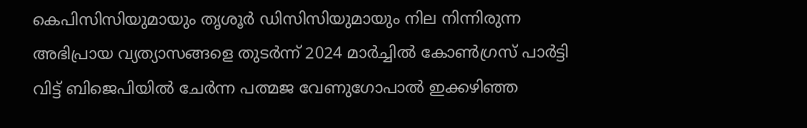കെപിസിസിയുമായും തൃശൂര്‍ ഡിസിസിയുമായും നില നിന്നിരുന്ന അഭിപ്രായ വ്യത്യാസങ്ങളെ തുടര്‍ന്ന് 2024 മാര്‍ച്ചില്‍ കോണ്‍ഗ്രസ് പാര്‍ട്ടി വിട്ട് ബിജെപിയില്‍ ചേര്‍ന്ന പത്മജ വേണുഗോപാല്‍ ഇക്കഴിഞ്ഞ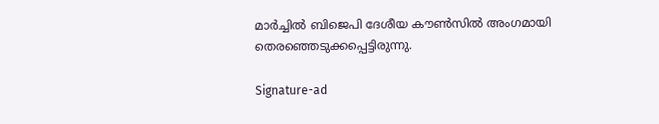മാര്‍ച്ചില്‍ ബിജെപി ദേശീയ കൗണ്‍സില്‍ അംഗമായി തെരഞ്ഞെടുക്കപ്പെട്ടിരുന്നു.

Signature-ad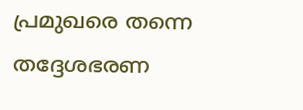പ്രമുഖരെ തന്നെ തദ്ദേശഭരണ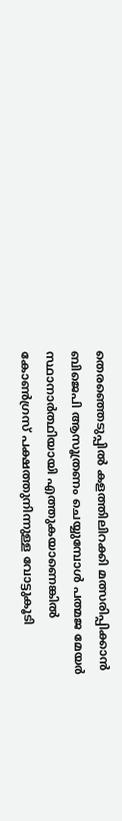തെരഞ്ഞെടുപ്പില്‍ കളത്തിലിറക്കി മത്സരിപ്പിക്കാന്‍ ബിജെപി ആസൂത്രണം ചെയ്യുമ്പോള്‍ പത്മജ മേയര്‍ സ്ഥാനാര്‍ത്ഥിയായി എത്തുകയാണെങ്കില്‍ കോണ്‍ഗ്രസ് പക്ഷത്തുനിന്നുള്ള വോട്ടുകൂടി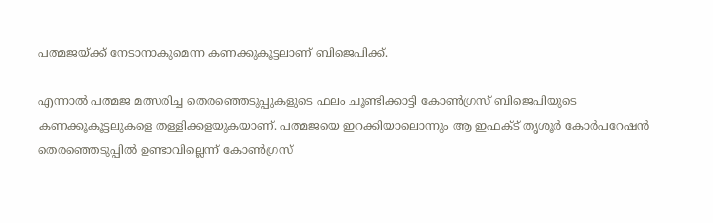പത്മജയ്ക്ക് നേടാനാകുമെന്ന കണക്കുകൂട്ടലാണ് ബിജെപിക്ക്.

എന്നാല്‍ പത്മജ മത്സരിച്ച തെരഞ്ഞെടുപ്പുകളുടെ ഫലം ചൂണ്ടിക്കാട്ടി കോണ്‍ഗ്രസ് ബിജെപിയുടെ കണക്കൂകൂട്ടലുകളെ തള്ളിക്കളയുകയാണ്. പത്മജയെ ഇറക്കിയാലൊന്നും ആ ഇഫക്ട് തൃശൂര്‍ കോര്‍പറേഷന്‍ തെരഞ്ഞെടുപ്പില്‍ ഉണ്ടാവില്ലെന്ന് കോണ്‍ഗ്രസ്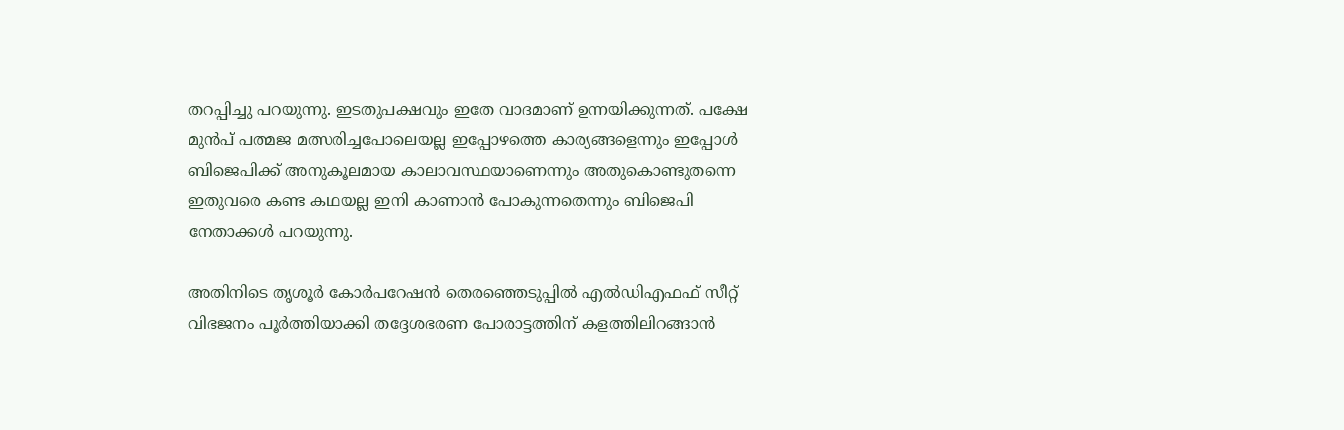തറപ്പിച്ചു പറയുന്നു. ഇടതുപക്ഷവും ഇതേ വാദമാണ് ഉന്നയിക്കുന്നത്. പക്ഷേ മുന്‍പ് പത്മജ മത്സരിച്ചപോലെയല്ല ഇപ്പോഴത്തെ കാര്യങ്ങളെന്നും ഇപ്പോള്‍ ബിജെപിക്ക് അനുകൂലമായ കാലാവസ്ഥയാണെന്നും അതുകൊണ്ടുതന്നെ ഇതുവരെ കണ്ട കഥയല്ല ഇനി കാണാന്‍ പോകുന്നതെന്നും ബിജെപി നേതാക്കള്‍ പറയുന്നു.

അതിനിടെ തൃശൂര്‍ കോര്‍പറേഷന്‍ തെരഞ്ഞെടുപ്പില്‍ എല്‍ഡിഎഫഫ് സീറ്റ് വിഭജനം പൂര്‍ത്തിയാക്കി തദ്ദേശഭരണ പോരാട്ടത്തിന് കളത്തിലിറങ്ങാന്‍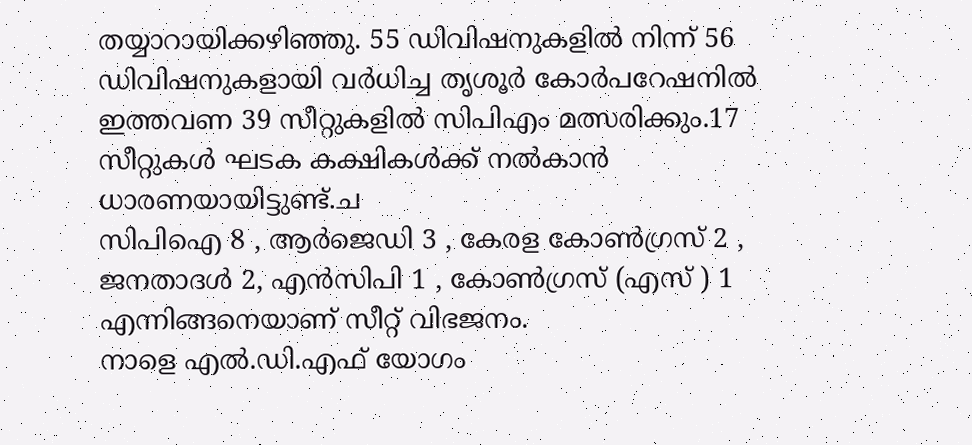തയ്യാറായിക്കഴിഞ്ഞു. 55 ഡിവിഷനുകളില്‍ നിന്ന് 56 ഡിവിഷനുകളായി വര്‍ധിച്ച തൃശൂര്‍ കോര്‍പറേഷനില്‍ ഇത്തവണ 39 സീറ്റുകളില്‍ സിപിഎം മത്സരിക്കും.17 സീറ്റുകള്‍ ഘടക കക്ഷികള്‍ക്ക് നല്‍കാന്‍ ധാരണയായിട്ടുണ്ട്.ച
സിപിഐ 8 , ആര്‍ജെഡി 3 , കേരള കോണ്‍ഗ്രസ് 2 , ജനതാദള്‍ 2, എന്‍സിപി 1 , കോണ്‍ഗ്രസ് (എസ് ) 1 എന്നിങ്ങനെയാണ് സീറ്റ് വിഭജനം.
നാളെ എല്‍.ഡി.എഫ് യോഗം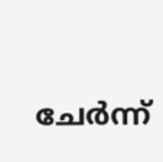ചേര്‍ന്ന്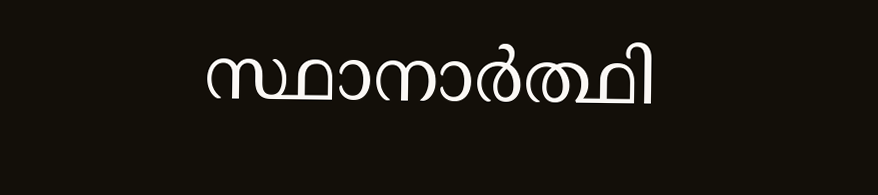സ്ഥാനാര്‍ത്ഥി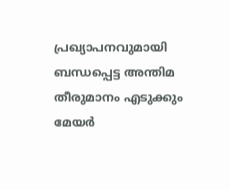പ്രഖ്യാപനവുമായി ബന്ധപ്പെട്ട അന്തിമ തീരുമാനം എടുക്കും
മേയര്‍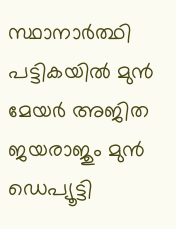സ്ഥാനാര്‍ത്ഥി പട്ടികയില്‍ മുന്‍ മേയര്‍ അജിത ജയരാജും മുന്‍ ഡെപ്യൂട്ടി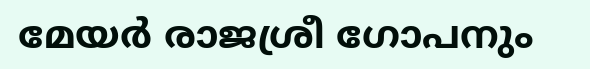മേയര്‍ രാജശ്രീ ഗോപനും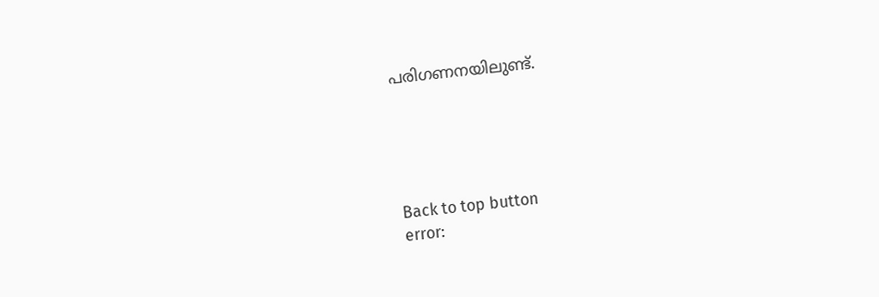പരിഗണനയിലുണ്ട്.





Back to top button
error: